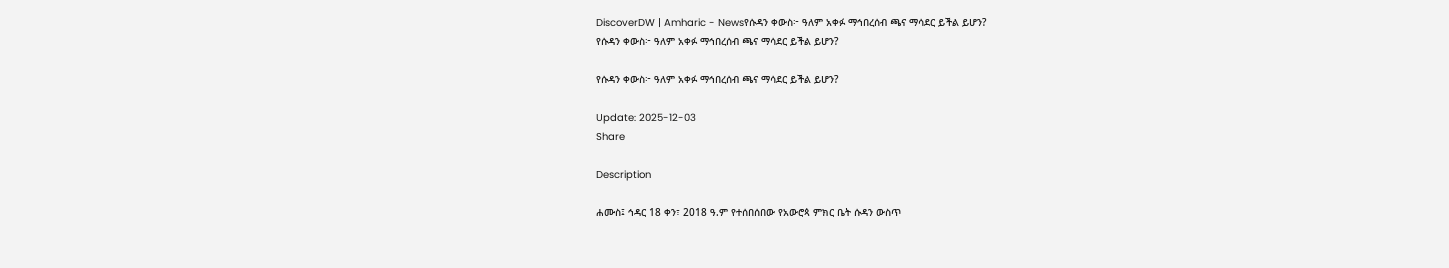DiscoverDW | Amharic - Newsየሱዳን ቀውስ፦ ዓለም አቀፉ ማኅበረሰብ ጫና ማሳደር ይችል ይሆን?
የሱዳን ቀውስ፦ ዓለም አቀፉ ማኅበረሰብ ጫና ማሳደር ይችል ይሆን?

የሱዳን ቀውስ፦ ዓለም አቀፉ ማኅበረሰብ ጫና ማሳደር ይችል ይሆን?

Update: 2025-12-03
Share

Description

ሐሙስ፤ ኅዳር 18 ቀን፣ 2018 ዓ.ም የተሰበሰበው የአውሮጳ ምክር ቤት ሱዳን ውስጥ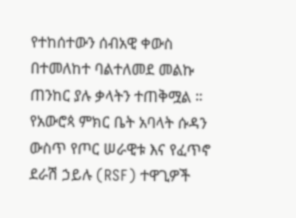የተከሰተውን ሰብአዊ ቀውስ በተመለከተ ባልተለመደ መልኩ ጠንከር ያሉ ቃላትን ተጠቅሟል ። የአውሮጳ ምክር ቤት አባላት ሱዳን ውስጥ የጦር ሠራዊቱ እና የፈጥኖ ደራሽ ኃይሉ (RSF) ተዋጊዎች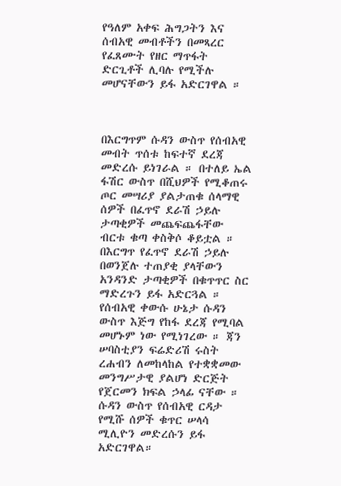የዓለም አቀፍ ሕግጋትን እና ሰብአዊ መብቶችን በመጻረር የፈጸሙት የዘር ማጥፋት ድርጊቶች ሊባሉ የሚችሉ መሆናቸውን ይፋ አድርገዋል ።



በእርግጥም ሱዳን ውስጥ የሰብአዊ መብት ጥሰቱ ከፍተኛ ደረጃ መድረሱ ይነገራል ። በተለይ ኤል ፋሽር ውስጥ በሺህዎች የሚቆጠሩ ጦር መሣሪያ ያልታጠቁ ሰላማዊ ሰዎች በፈጥኖ ደራሽ ኃይሉ ታጣቂዎች መጨፍጨፋቸው ብርቱ ቁጣ ቀስቅሶ ቆይቷል ። በእርግጥ የፈጥኖ ደራሽ ኃይሉ በወንጀሉ ተጠያቂ ያላቸውን አንዳንድ ታጣቂዎች በቁጥጥር ስር ማድረጉን ይፋ አድርጓል ። የሰብአዊ ቀውሱ ሁኔታ ሱዳን ውስጥ እጅግ የከፋ ደረጃ የሚባል መሆኑም ነው የሚነገረው ። ጃን ሠባስቲያን ፍሬድሪሽ ሩስት ረሐብን ለመከላከል የተቋቋመው መንግሥታዊ ያልሆነ ድርጅት የጀርመን ክፍል ኃላፊ ናቸው ። ሱዳን ውስጥ የሰብአዊ ርዳታ የሚሹ ሰዎች ቁጥር ሠላሳ ሚሊዮን መድረሱን ይፋ አድርገዋል።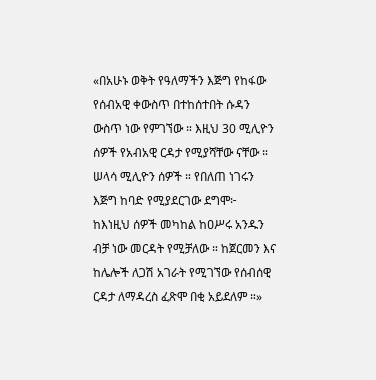«በአሁኑ ወቅት የዓለማችን እጅግ የከፋው የሰብአዊ ቀውስጥ በተከሰተበት ሱዳን ውስጥ ነው የምገኘው ። እዚህ 30 ሚሊዮን ሰዎች የአብአዊ ርዳታ የሚያሻቸው ናቸው ። ሠላሳ ሚሊዮን ሰዎች ። የበለጠ ነገሩን እጅግ ከባድ የሚያደርገው ደግሞ፦ ከእነዚህ ሰዎች መካከል ከዐሥሩ አንዱን ብቻ ነው መርዳት የሚቻለው ። ከጀርመን እና ከሌሎች ለጋሽ አገራት የሚገኘው የሰብሰዊ ርዳታ ለማዳረስ ፈጽሞ በቂ አይደለም ።»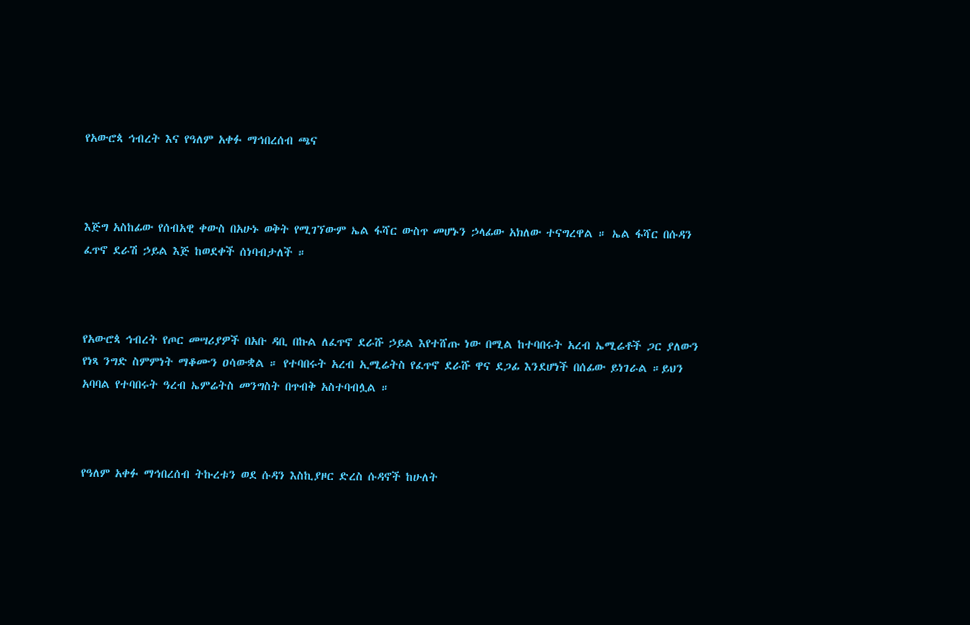የአውሮጳ ኅብረት እና የዓለም አቀፉ ማኅበረሰብ ጫና



እጅግ አስከፊው የሰብአዊ ቀውስ በአሁኑ ወቅት የሚገኘውም ኤል ፋሻር ውስጥ መሆኑን ኃላፊው አክለው ተናግረዋል ። ኤል ፋሻር በሱዳን ፈጥኖ ደራሽ ኃይል እጅ ከወደቀች ሰነባብታለች ።



የአውሮጳ ኅብረት የጦር መሣሪያዎች በአቡ ዳቢ በኩል ለፈጥኖ ደራሹ ኃይል እየተሸጡ ነው በሚል ከተባበሩት አረብ ኤሚሬቶች ጋር ያለውን የነጻ ንግድ ስምምነት ማቆሙን ዐሳውቋል ። የተባበሩት አረብ ኢሚሬትስ የፈጥኖ ደራሹ ዋና ደጋፊ እንደሆነች በሰፊው ይነገራል ።ይህን አባባል የተባበሩት ዓረብ ኤምሬትስ መንግስት በጥብቅ አስተባብሏል ።



የዓለም አቀፉ ማኅበረሰብ ትኩረቱን ወደ ሱዳን እስኪያዞር ድረስ ሱዳኖች ከሁለት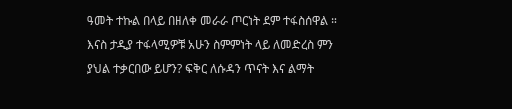ዓመት ተኩል በላይ በዘለቀ መራራ ጦርነት ደም ተፋስሰዋል ። እናስ ታዲያ ተፋላሚዎቹ አሁን ስምምነት ላይ ለመድረስ ምን ያህል ተቃርበው ይሆን? ፍቅር ለሱዳን ጥናት እና ልማት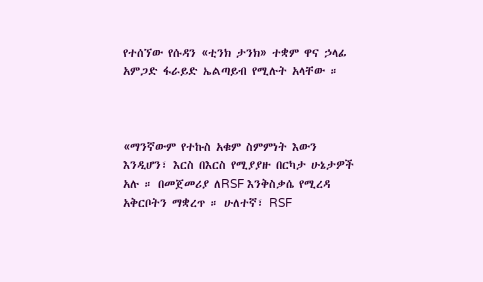የተሰኘው የሱዳን «ቲንክ ታንክ» ተቋም ዋና ኃላፊ አምጋድ ፋራይድ ኤልጣይብ የሚሉት አላቸው ።



«ማንኛውም የተኩስ አቁም ስምምነት እውን እንዲሆን፣ እርስ በእርስ የሚያያዙ በርካታ ሁኔታዎች አሉ ። በመጀመሪያ ለRSF እንቅስቃሴ የሚረዳ አቅርቦትን ማቋረጥ ። ሁለተኛ፣ RSF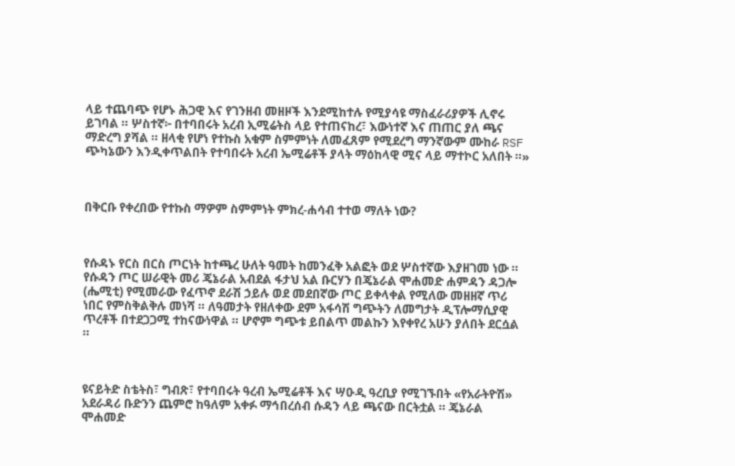ላይ ተጨባጭ የሆኑ ሕጋዊ እና የገንዘብ መዘዞች እንደሚከተሉ የሚያሳዩ ማስፈራሪያዎች ሊኖሩ ይገባል ። ሦስተኛ፦ በተባበሩት አረብ ኢሚሬትስ ላይ የተጠናከረ፣ እውነተኛ እና ጠጠር ያለ ጫና ማድረግ ያሻል ። ዘላቂ የሆነ የተኩስ አቁም ስምምነት ለመፈጸም የሚደረግ ማንኛውም ሙከራ RSF ጭካኔውን እንዲቀጥልበት የተባበሩት አረብ ኤሚሬቶች ያላት ማዕከላዊ ሚና ላይ ማተኮር አለበት ።»



በቅርቡ የቀረበው የተኩስ ማዎም ስምምነት ምክረ-ሐሳብ ተተወ ማለት ነው?



የሱዳኑ የርስ በርስ ጦርነት ከተጫረ ሁለት ዓመት ከመንፈቅ አልፎት ወደ ሦስተኛው እያዘገመ ነው ። የሱዳን ጦር ሠራዊት መሪ ጄኔራል አብደል ፋታህ አል ቡርሃን በጄኔራል ሞሐመድ ሐምዳን ዳጋሎ (ሔሚቲ) የሚመራው የፈጥኖ ደራሽ ኃይሉ ወደ መደበኛው ጦር ይቀላቀል የሚለው መዘዘኛ ጥሪ ነበር የምስቅልቅሉ መነሻ ። ለዓመታት የዘለቀው ደም አፋሳሽ ግጭትን ለመግታት ዲፕሎማሲያዊ ጥረቶች በተደጋጋሚ ተከናውነዋል ። ሆኖም ግጭቱ ይበልጥ መልኩን እየቀየረ አሁን ያለበት ደርሷል ።



ዩናይትድ ስቴትስ፣ ግብጽ፣ የተባበሩት ዓረብ ኤሚሬቶች እና ሣዑዲ ዓረቢያ የሚገኙበት «የአራትዮሽ» አደራዳሪ ቡድንን ጨምሮ ከዓለም አቀፉ ማኅበረሰብ ሱዳን ላይ ጫናው በርትቷል ። ጄኔራል ሞሐመድ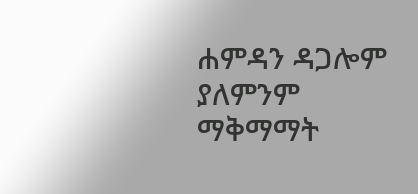ሐምዳን ዳጋሎም ያለምንም ማቅማማት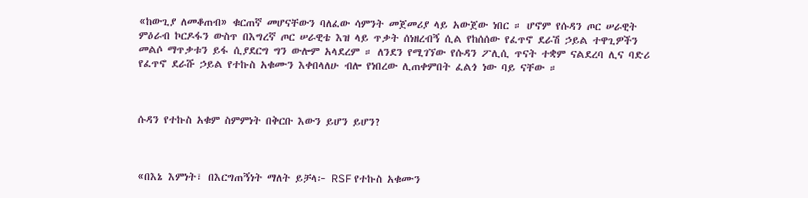«ከውጊያ ለመቆጠብ» ቁርጠኛ መሆናቸውን ባለፈው ሳምንት መጀመሪያ ላይ አውጀው ነበር ። ሆኖም የሱዳን ጦር ሠራዊት ምዕራብ ኮርዶፋን ውስጥ በእግረኛ ጦር ሠራዊቴ እዝ ላይ ጥቃት ሰነዘረብኝ ሲል የከሰሰው የፈጥኖ ደራሽ ኃይል ተዋጊዎችን መልሶ ማጥቃቱን ይፋ ሲያደርግ ግን ውሎም አላደረም ። ለንደን የሚገኘው የሱዳን ፖሊሲ ጥናት ተቋም ናልደረባ ሊና ባድሪ የፈጥኖ ደራሹ ኃይል የተኩስ አቁሙን እቀበላለሁ ብሎ የነበረው ሊጠቀምበት ፈልጎ ነው ባይ ናቸው ።



ሱዳን የተኩስ አቁም ስምምነት በቅርቡ እውን ይሆን ይሆን?



«በእኔ እምነት፣ በእርግጠኝነት ማለት ይቻላ፦ RSF የተኩስ አቁሙን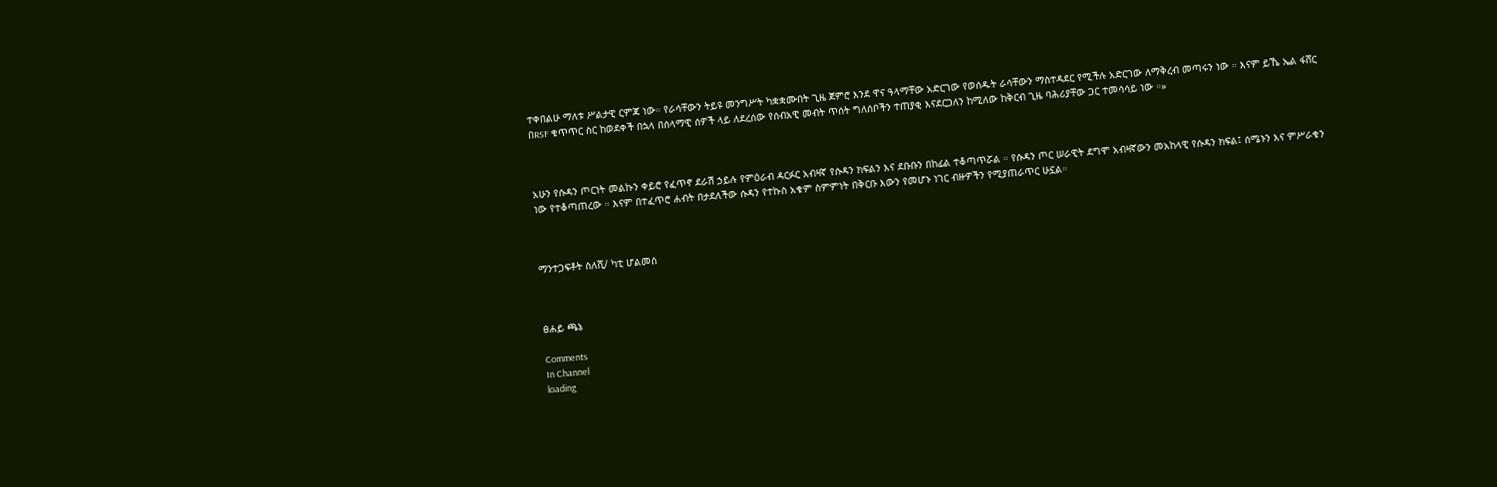ተቀበልሁ ማለቱ ሥልታዊ ርምጃ ነው። የራሳቸውን ትይዩ መንግሥት ካቋቋሙበት ጊዜ ጀምሮ እንደ ዋና ዓላማቸው አድርገው የወሰዱት ራሳቸውን ማስተዳደር የሚችሉ አድርገው ለማቅረብ መጣሩን ነው ። እናም ይኼ ኤል ፋሸር በRSF ቁጥጥር ስር ከወደቀች በኋላ በሰላማዊ ሰዎች ላይ ለደረሰው የሰብአዊ መብት ጥሰት ግለሰቦችን ተጠያቂ እናደርጋለን ከሚለው ከቅርብ ጊዜ ባሕሪያቸው ጋር ተመሳሳይ ነው ።»



አሁን የሱዳን ጦርነት መልኩን ቀይሮ የፈጥኖ ደራሽ ኃይሉ የምዕራብ ዳርፉር አብዛኛ የሱዳን ክፍልን እና ደቡቡን በከፊል ተቆጣጥሯል ። የሱዳን ጦር ሠራዊት ደግሞ አብዛኛውን መአከላዊ የሱዳን ክፍል፤ ሰሜኑን እና ምሥራቁን ነው የተቆጣጠረው ። እናም በተፈጥሮ ሐብት በታደለችው ሱዳን የተኩስ አቁም ስምምነት በቅርቡ እውን የመሆኑ ነገር ብዙዎችን የሚያጠራጥር ሁኗል።



ማንተጋፍቶት ስለሺ/ ካቲ ሆልመስ



ፀሐይ ጫኔ

Comments
In Channel
loading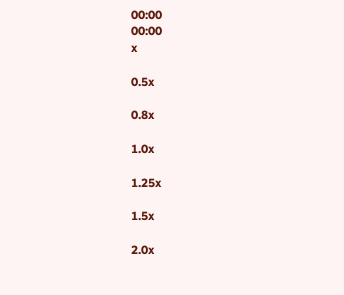00:00
00:00
x

0.5x

0.8x

1.0x

1.25x

1.5x

2.0x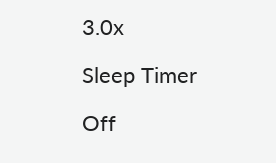3.0x

Sleep Timer

Off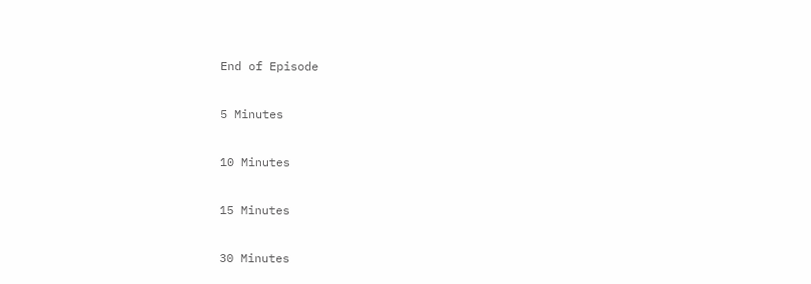End of Episode

5 Minutes

10 Minutes

15 Minutes

30 Minutes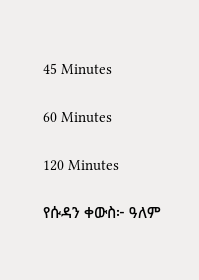45 Minutes

60 Minutes

120 Minutes

የሱዳን ቀውስ፦ ዓለም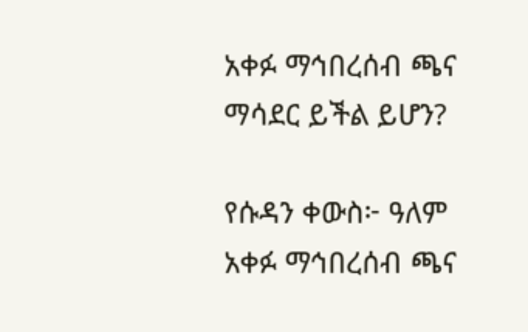አቀፉ ማኅበረሰብ ጫና ማሳደር ይችል ይሆን?

የሱዳን ቀውስ፦ ዓለም አቀፉ ማኅበረሰብ ጫና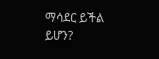ማሳደር ይችል ይሆን?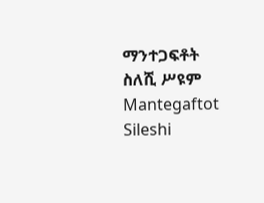ማንተጋፍቶት ስለሺ ሥዩም Mantegaftot Sileshi